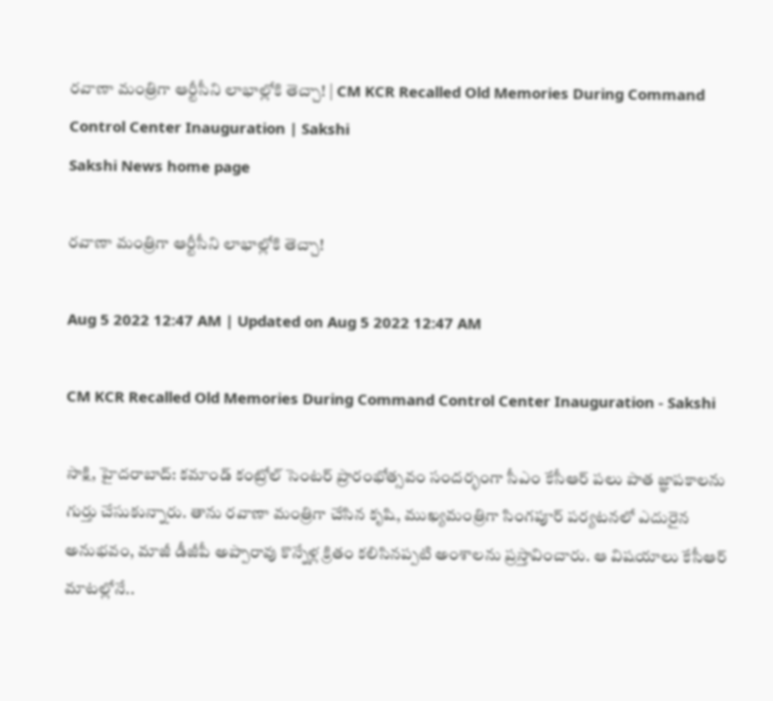రవాణా మంత్రిగా ఆర్టీసీని లాభాల్లోకి తెచ్చా! | CM KCR Recalled Old Memories During Command Control Center Inauguration | Sakshi
Sakshi News home page

రవాణా మంత్రిగా ఆర్టీసీని లాభాల్లోకి తెచ్చా!

Aug 5 2022 12:47 AM | Updated on Aug 5 2022 12:47 AM

CM KCR Recalled Old Memories During Command Control Center Inauguration - Sakshi

సాక్షి, హైదరాబాద్‌: కమాండ్‌ కంట్రోల్‌ సెంటర్‌ ప్రారంభోత్సవం సందర్భంగా సీఎం కేసీఆర్‌ పలు పాత జ్ఞాపకాలను గుర్తు చేసుకున్నారు. తాను రవాణా మంత్రిగా చేసిన కృషి, ముఖ్యమంత్రిగా సింగపూర్‌ పర్యటనలో ఎదురైన అనుభవం, మాజీ డీజీపీ అప్పారావు కొన్నేళ్ల క్రితం కలిసినప్పటి అంశాలను ప్రస్తావించారు. ఆ విషయాలు కేసీఆర్‌ మాటల్లోనే..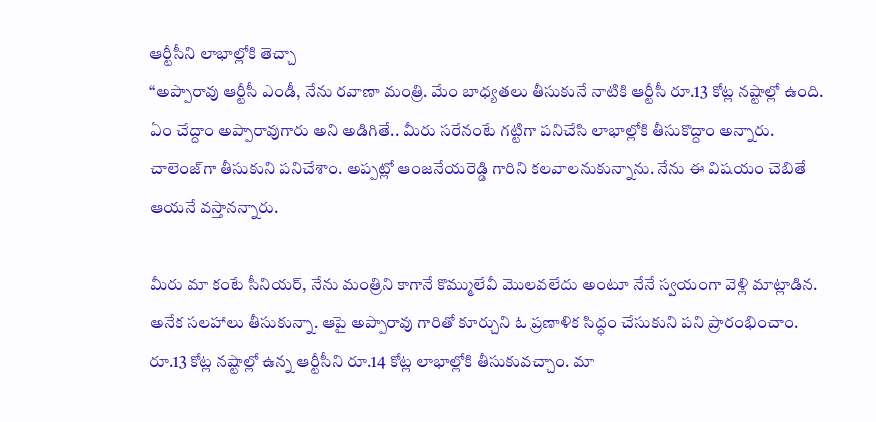ఆర్టీసీని లాభాల్లోకి తెచ్చా
‘‘అప్పారావు ఆర్టీసీ ఎండీ, నేను రవాణా మంత్రి. మేం బాధ్యతలు తీసుకునే నాటికి ఆర్టీసీ రూ.13 కోట్ల నష్టాల్లో ఉంది. ఏం చేద్దాం అప్పారావుగారు అని అడిగితే.. మీరు సరేనంటే గట్టిగా పనిచేసి లాభాల్లోకి తీసుకొద్దాం అన్నారు. చాలెంజ్‌గా తీసుకుని పనిచేశాం. అప్పట్లో ఆంజనేయరెడ్డి గారిని కలవాలనుకున్నాను. నేను ఈ విషయం చెబితే ఆయనే వస్తానన్నారు.

మీరు మా కంటే సీనియర్, నేను మంత్రిని కాగానే కొమ్ములేవీ మొలవలేదు అంటూ నేనే స్వయంగా వెళ్లి మాట్లాడిన. అనేక సలహాలు తీసుకున్నా. ఆపై అప్పారావు గారితో కూర్చుని ఓ ప్రణాళిక సిద్ధం చేసుకుని పని ప్రారంభించాం. రూ.13 కోట్ల నష్టాల్లో ఉన్న ఆర్టీసీని రూ.14 కోట్ల లాభాల్లోకి తీసుకువచ్చాం. మా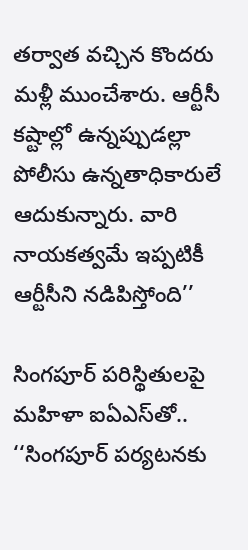తర్వాత వచ్చిన కొందరు మళ్లీ ముంచేశారు. ఆర్టీసీ కష్టాల్లో ఉన్నప్పుడల్లా పోలీసు ఉన్నతాధికారులే ఆదుకున్నారు. వారి నాయకత్వమే ఇప్పటికీ ఆర్టీసీని నడిపిస్తోంది’’

సింగపూర్‌ పరిస్థితులపై మహిళా ఐఏఎస్‌తో..
‘‘సింగపూర్‌ పర్యటనకు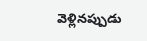వెళ్లినప్పుడు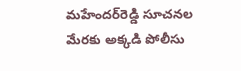మహేందర్‌రెడ్డి సూచనల మేరకు అక్కడి పోలీసు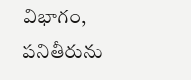విభాగం, పనితీరును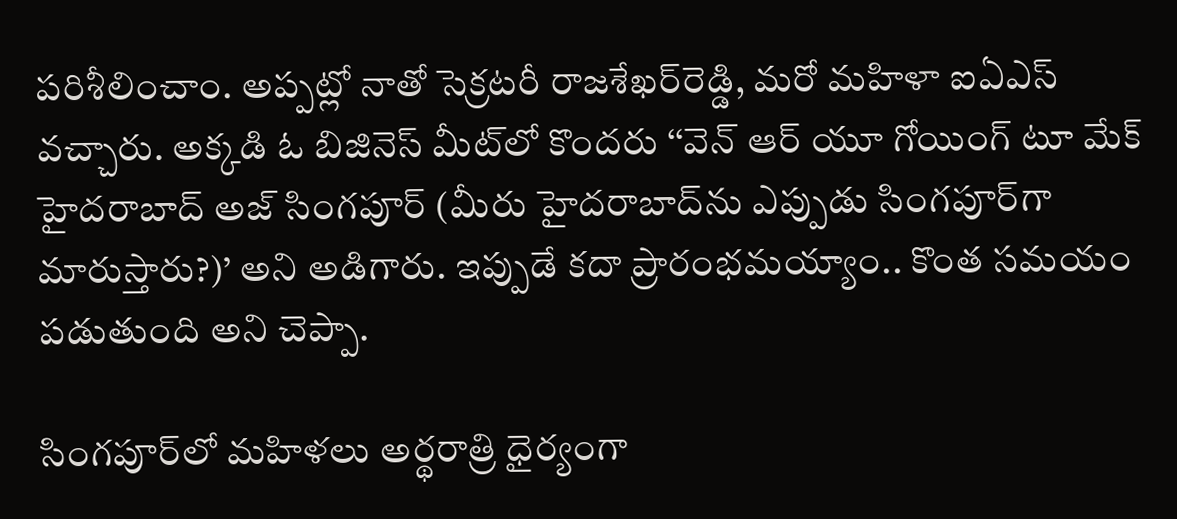పరిశీలించాం. అప్పట్లో నాతో సెక్రటరీ రాజశేఖర్‌రెడ్డి, మరో మహిళా ఐఏఎస్‌ వచ్చారు. అక్కడి ఓ బిజినెస్‌ మీట్‌లో కొందరు ‘‘వెన్‌ ఆర్‌ యూ గోయింగ్‌ టూ మేక్‌ హైదరాబాద్‌ అజ్‌ సింగపూర్‌ (మీరు హైదరాబాద్‌ను ఎప్పుడు సింగపూర్‌గా మారుస్తారు?)’ అని అడిగారు. ఇప్పుడే కదా ప్రారంభమయ్యాం.. కొంత సమయం పడుతుంది అని చెప్పా.

సింగపూర్‌లో మహిళలు అర్థరాత్రి ధైర్యంగా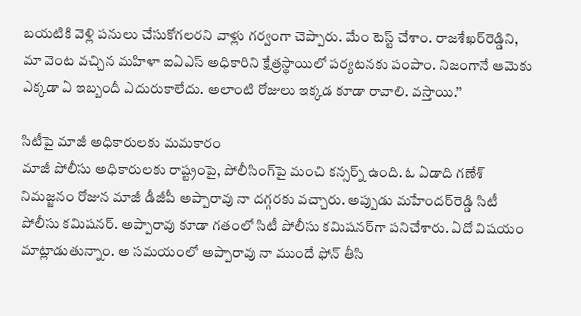బయటికి వెళ్లి పనులు చేసుకోగలరని వాళ్లు గర్వంగా చెప్పారు. మేం టెస్ట్‌ చేశాం. రాజశేఖర్‌రెడ్డిని, మా వెంట వచ్చిన మహిళా ఐఏఎస్‌ అధికారిని క్షేత్రస్థాయిలో పర్యటనకు పంపాం. నిజంగానే ఆమెకు ఎక్కడా ఏ ఇబ్బందీ ఎదురుకాలేదు. అలాంటి రోజులు ఇక్కడ కూడా రావాలి. వస్తాయి.’’

సిటీపై మాజీ అధికారులకు మమకారం
మాజీ పోలీసు అధికారులకు రాష్ట్రంపై, పోలీసింగ్‌పై మంచి కన్సర్న్‌ ఉంది. ఓ ఏడాది గణేశ్‌ నిమజ్జనం రోజున మాజీ డీజీపీ అప్పారావు నా దగ్గరకు వచ్చారు. అప్పుడు మహేందర్‌రెడ్డి సిటీ పోలీసు కమిషనర్‌. అప్పారావు కూడా గతంలో సిటీ పోలీసు కమిషనర్‌గా పనిచేశారు. ఏదో విషయం మాట్లాడుతున్నాం. అ సమయంలో అప్పారావు నా ముందే ఫోన్‌ తీసి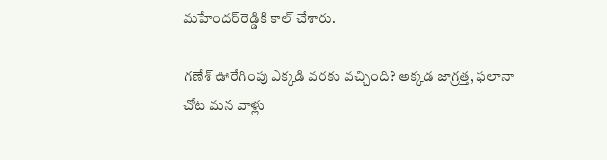మహేందర్‌రెడ్డికి కాల్‌ చేశారు.

గణేశ్‌ ఊరేగింపు ఎక్కడి వరకు వచ్చింది? అక్కడ జాగ్రత్త, ఫలానా చోట మన వాళ్లు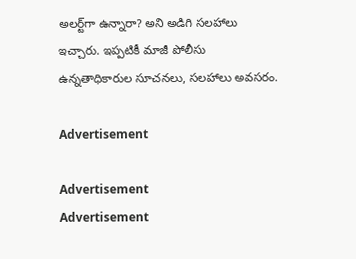అలర్ట్‌గా ఉన్నారా? అని అడిగి సలహాలు ఇచ్చారు. ఇప్పటికీ మాజీ పోలీసు ఉన్నతాధికారుల సూచనలు, సలహాలు అవసరం.

Advertisement

Advertisement
Advertisement